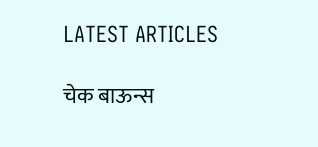LATEST ARTICLES

चेक बाऊन्स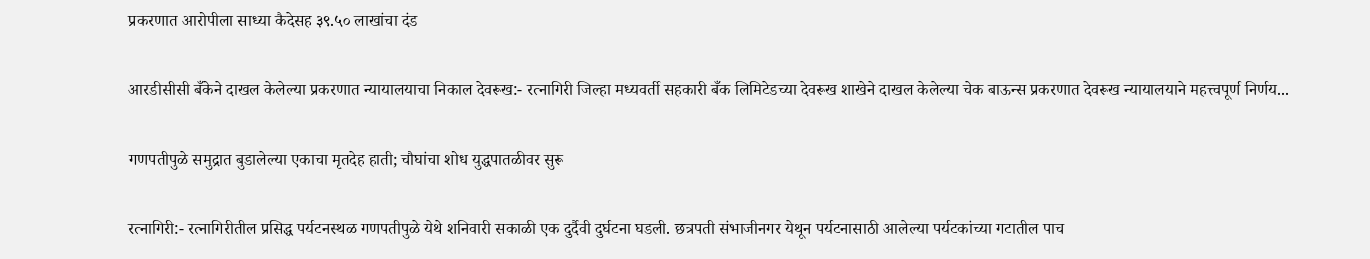प्रकरणात आरोपीला साध्या कैदेसह ३९.५० लाखांचा दंड

आरडीसीसी बँकेने दाखल केलेल्या प्रकरणात न्यायालयाचा निकाल देवरूख:- रत्नागिरी जिल्हा मध्यवर्ती सहकारी बँक लिमिटेडच्या देवरूख शाखेने दाखल केलेल्या चेक बाऊन्स प्रकरणात देवरूख न्यायालयाने महत्त्वपूर्ण निर्णय...

गणपतीपुळे समुद्रात बुडालेल्या एकाचा मृतदेह हाती; चौघांचा शोध युद्धपातळीवर सुरू

रत्नागिरी:- रत्नागिरीतील प्रसिद्ध पर्यटनस्थळ गणपतीपुळे येथे शनिवारी सकाळी एक दुर्दैवी दुर्घटना घडली. छत्रपती संभाजीनगर येथून पर्यटनासाठी आलेल्या पर्यटकांच्या गटातील पाच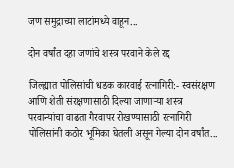जण समुद्राच्या लाटांमध्ये वाहून...

दोन वर्षांत दहा जणांचे शस्त्र परवाने केले रद्द

जिल्ह्यात पोलिसांची धडक कारवाई रत्नागिरी:- स्वसंरक्षण आणि शेती संरक्षणासाठी दिल्या जाणाऱ्या शस्त्र परवान्यांचा वाढता गैरवापर रोखण्यासाठी रत्नागिरी पोलिसांनी कठोर भूमिका घेतली असून गेल्या दोन वर्षांत...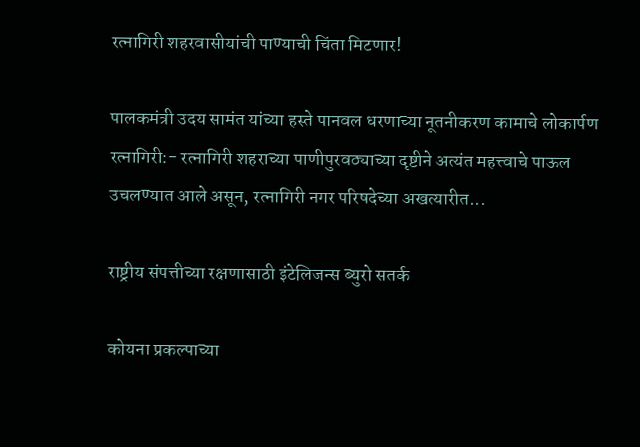रत्नागिरी शहरवासीयांची पाण्याची चिंता मिटणार!

पालकमंत्री उदय सामंत यांच्या हस्ते पानवल धरणाच्या नूतनीकरण कामाचे लोकार्पण रत्नागिरी:- रत्नागिरी शहराच्या पाणीपुरवठ्याच्या दृष्टीने अत्यंत महत्त्वाचे पाऊल उचलण्यात आले असून, रत्नागिरी नगर परिषदेच्या अखत्यारीत...

राष्ट्रीय संपत्तीच्या रक्षणासाठी इंटेलिजन्स ब्युरो सतर्क

कोयना प्रकल्पाच्या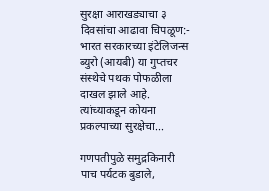सुरक्षा आराखड्याचा ३ दिवसांचा आढावा चिपळूण:- भारत सरकारच्या इंटेलिजन्स ब्युरो (आयबी) या गुप्तचर संस्थेचे पथक पोफळीला दाखल झाले आहे. त्यांच्याकडून कोयना प्रकल्पाच्या सुरक्षेचा...

गणपतीपुळे समुद्रकिनारी पाच पर्यटक बुडाले,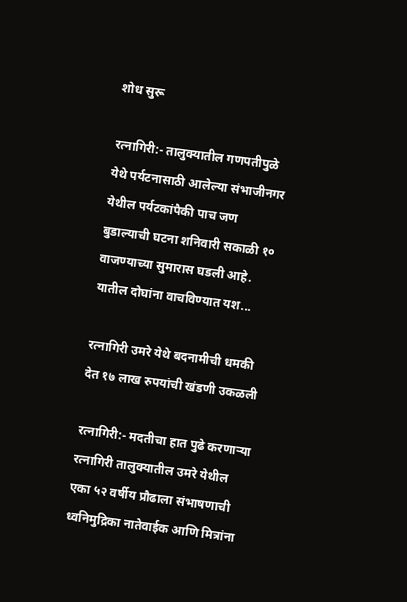शोध सुरू

रत्नागिरी:- तालुक्यातील गणपतीपुळे येथे पर्यटनासाठी आलेल्या संभाजीनगर येथील पर्यटकांपैकी पाच जण बुडाल्याची घटना शनिवारी सकाळी १० वाजण्याच्या सुमारास घडली आहे. यातील दोघांना वाचविण्यात यश...

रत्नागिरी उमरे येथे बदनामीची धमकी देत १७ लाख रुपयांची खंडणी उकळली

रत्नागिरी:- मदतीचा हात पुढे करणाऱ्या रत्नागिरी तालुक्यातील उमरे येथील एका ५२ वर्षीय प्रौढाला संभाषणाची ध्वनिमुद्रिका नातेवाईक आणि मित्रांना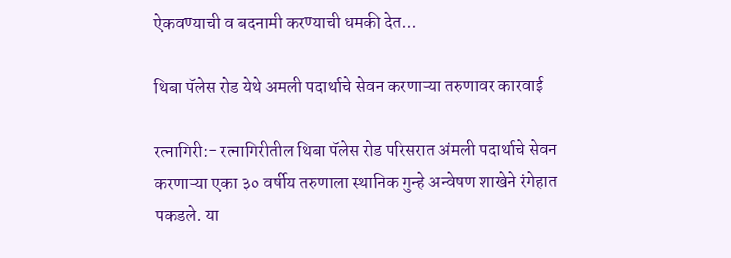ऐकवण्याची व बदनामी करण्याची धमकी देत...

थिबा पॅलेस रोड येथे अमली पदार्थाचे सेवन करणाऱ्या तरुणावर कारवाई

रत्नागिरी:- रत्नागिरीतील थिबा पॅलेस रोड परिसरात अंमली पदार्थाचे सेवन करणाऱ्या एका ३० वर्षीय तरुणाला स्थानिक गुन्हे अन्वेषण शाखेने रंगेहात पकडले. या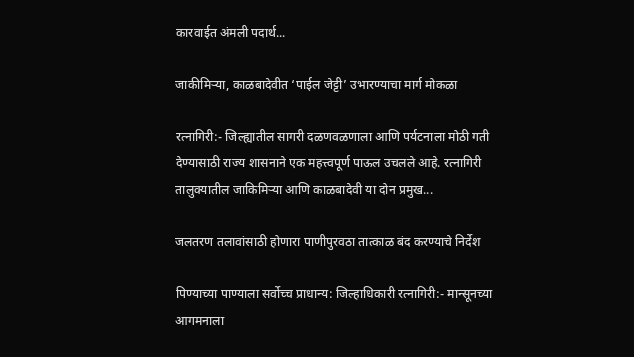कारवाईत अंमली पदार्थ...

जाकीमिऱ्या, काळबादेवीत ‘पाईल जेट्टी’ उभारण्याचा मार्ग मोकळा

रत्नागिरी:- जिल्ह्यातील सागरी दळणवळणाला आणि पर्यटनाला मोठी गती देण्यासाठी राज्य शासनाने एक महत्त्वपूर्ण पाऊल उचलले आहे. रत्नागिरी तालुक्यातील जाकिमिऱ्या आणि काळबादेवी या दोन प्रमुख...

जलतरण तलावांसाठी होणारा पाणीपुरवठा तात्काळ बंद करण्याचे निर्देश

पिण्याच्या पाण्याला सर्वोच्च प्राधान्य: जिल्हाधिकारी रत्नागिरी:- मान्सूनच्या आगमनाला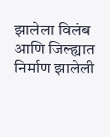झालेला विलंब आणि जिल्ह्यात निर्माण झालेली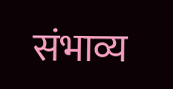संभाव्य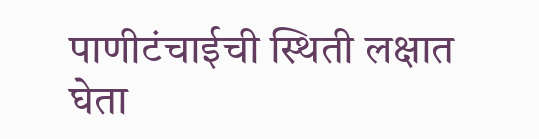पाणीटंचाईची स्थिती लक्षात घेता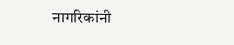नागरिकांनी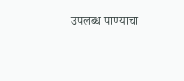उपलब्ध पाण्याचा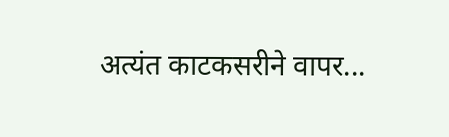अत्यंत काटकसरीने वापर...